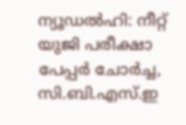ന്യൂഡൽഹി: നീറ്റ് യുജി പരീക്ഷാ പേപ്പർ ചോർച്ച, സി.ബി.എസ്.ഇ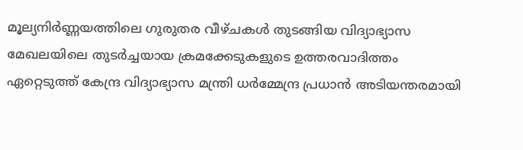മൂല്യനിർണ്ണയത്തിലെ ഗുരുതര വീഴ്ചകൾ തുടങ്ങിയ വിദ്യാഭ്യാസ മേഖലയിലെ തുടർച്ചയായ ക്രമക്കേടുകളുടെ ഉത്തരവാദിത്തം ഏറ്റെടുത്ത് കേന്ദ്ര വിദ്യാഭ്യാസ മന്ത്രി ധർമ്മേന്ദ്ര പ്രധാൻ അടിയന്തരമായി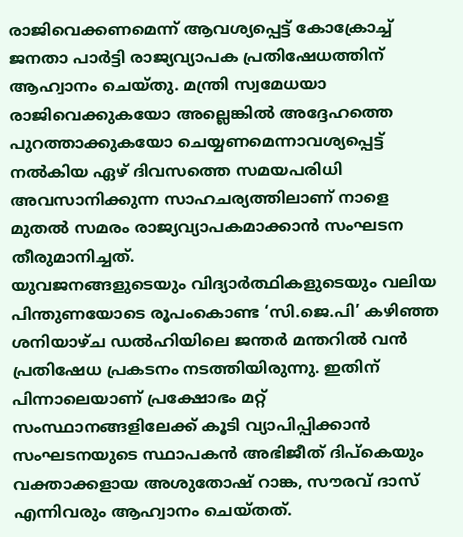രാജിവെക്കണമെന്ന് ആവശ്യപ്പെട്ട് കോക്രോച്ച് ജനതാ പാർട്ടി രാജ്യവ്യാപക പ്രതിഷേധത്തിന് ആഹ്വാനം ചെയ്തു. മന്ത്രി സ്വമേധയാ രാജിവെക്കുകയോ അല്ലെങ്കിൽ അദ്ദേഹത്തെ പുറത്താക്കുകയോ ചെയ്യണമെന്നാവശ്യപ്പെട്ട് നൽകിയ ഏഴ് ദിവസത്തെ സമയപരിധി അവസാനിക്കുന്ന സാഹചര്യത്തിലാണ് നാളെ മുതൽ സമരം രാജ്യവ്യാപകമാക്കാൻ സംഘടന തീരുമാനിച്ചത്.
യുവജനങ്ങളുടെയും വിദ്യാർത്ഥികളുടെയും വലിയ പിന്തുണയോടെ രൂപംകൊണ്ട ‘സി.ജെ.പി’ കഴിഞ്ഞ ശനിയാഴ്ച ഡൽഹിയിലെ ജന്തർ മന്തറിൽ വൻ പ്രതിഷേധ പ്രകടനം നടത്തിയിരുന്നു. ഇതിന് പിന്നാലെയാണ് പ്രക്ഷോഭം മറ്റ് സംസ്ഥാനങ്ങളിലേക്ക് കൂടി വ്യാപിപ്പിക്കാൻ സംഘടനയുടെ സ്ഥാപകൻ അഭിജീത് ദിപ്കെയും വക്താക്കളായ അശുതോഷ് റാങ്ക, സൗരവ് ദാസ് എന്നിവരും ആഹ്വാനം ചെയ്തത്.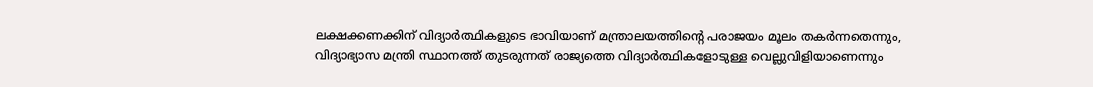ലക്ഷക്കണക്കിന് വിദ്യാർത്ഥികളുടെ ഭാവിയാണ് മന്ത്രാലയത്തിന്റെ പരാജയം മൂലം തകർന്നതെന്നും, വിദ്യാഭ്യാസ മന്ത്രി സ്ഥാനത്ത് തുടരുന്നത് രാജ്യത്തെ വിദ്യാർത്ഥികളോടുള്ള വെല്ലുവിളിയാണെന്നും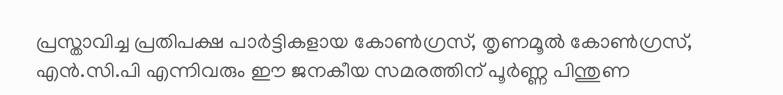പ്രസ്താവിച്ച പ്രതിപക്ഷ പാർട്ടികളായ കോൺഗ്രസ്, തൃണമൂൽ കോൺഗ്രസ്, എൻ.സി.പി എന്നിവരും ഈ ജനകീയ സമരത്തിന് പൂർണ്ണ പിന്തുണ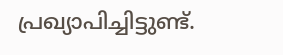പ്രഖ്യാപിച്ചിട്ടുണ്ട്.